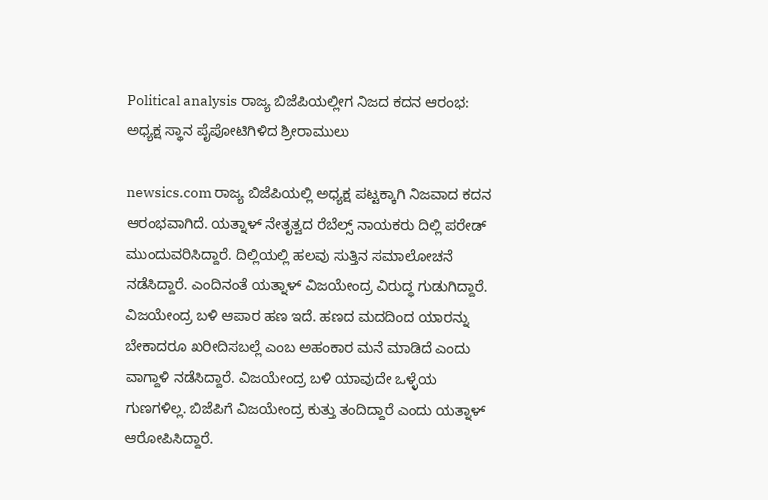Political analysis ರಾಜ್ಯ ಬಿಜೆಪಿಯಲ್ಲೀಗ ನಿಜದ ಕದನ ಆರಂಭ: ಅಧ್ಯಕ್ಷ ಸ್ಥಾನ ಪೈಪೋಟಿಗಿಳಿದ ಶ್ರೀರಾಮುಲು

newsics.com ರಾಜ್ಯ ಬಿಜೆಪಿಯಲ್ಲಿ ಅಧ್ಯಕ್ಷ ಪಟ್ಟಕ್ಕಾಗಿ ನಿಜವಾದ ಕದನ ಆರಂಭವಾಗಿದೆ. ಯತ್ನಾಳ್ ನೇತೃತ್ವದ ರೆಬೆಲ್ಸ್ ನಾಯಕರು ದಿಲ್ಲಿ ಪರೇಡ್ ಮುಂದುವರಿಸಿದ್ದಾರೆ. ದಿಲ್ಲಿಯಲ್ಲಿ ಹಲವು ಸುತ್ತಿನ ಸಮಾಲೋಚನೆ ನಡೆಸಿದ್ದಾರೆ. ಎಂದಿನಂತೆ ಯತ್ನಾಳ್ ವಿಜಯೇಂದ್ರ ವಿರುದ್ಧ ಗುಡುಗಿದ್ದಾರೆ. ವಿಜಯೇಂದ್ರ ಬಳಿ ಆಪಾರ ಹಣ ಇದೆ. ಹಣದ ಮದದಿಂದ ಯಾರನ್ನು ಬೇಕಾದರೂ ಖರೀದಿಸಬಲ್ಲೆ ಎಂಬ ಅಹಂಕಾರ ಮನೆ ಮಾಡಿದೆ ಎಂದು ವಾಗ್ದಾಳಿ ನಡೆಸಿದ್ದಾರೆ. ವಿಜಯೇಂದ್ರ ಬಳಿ ಯಾವುದೇ ಒಳ್ಳೆಯ ಗುಣಗಳಿಲ್ಲ. ಬಿಜೆಪಿಗೆ ವಿಜಯೇಂದ್ರ ಕುತ್ತು ತಂದಿದ್ದಾರೆ ಎಂದು ಯತ್ನಾಳ್ ಆರೋಪಿಸಿದ್ದಾರೆ.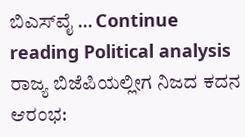ಬಿಎಸ್‌ವೈ … Continue reading Political analysis ರಾಜ್ಯ ಬಿಜೆಪಿಯಲ್ಲೀಗ ನಿಜದ ಕದನ ಆರಂಭ: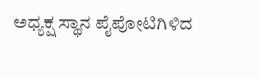ಅಧ್ಯಕ್ಷ ಸ್ಥಾನ ಪೈಪೋಟಿಗಿಳಿದ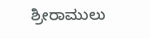ಶ್ರೀರಾಮುಲು